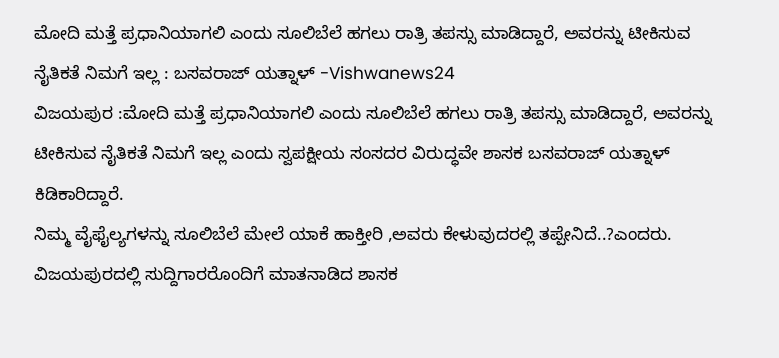ಮೋದಿ ಮತ್ತೆ ಪ್ರಧಾನಿಯಾಗಲಿ ಎಂದು ಸೂಲಿಬೆಲೆ ಹಗಲು ರಾತ್ರಿ ತಪಸ್ಸು ಮಾಡಿದ್ದಾರೆ, ಅವರನ್ನು ಟೀಕಿಸುವ ನೈತಿಕತೆ ನಿಮಗೆ ಇಲ್ಲ : ಬಸವರಾಜ್ ಯತ್ನಾಳ್ -Vishwanews24
ವಿಜಯಪುರ :ಮೋದಿ ಮತ್ತೆ ಪ್ರಧಾನಿಯಾಗಲಿ ಎಂದು ಸೂಲಿಬೆಲೆ ಹಗಲು ರಾತ್ರಿ ತಪಸ್ಸು ಮಾಡಿದ್ದಾರೆ, ಅವರನ್ನು ಟೀಕಿಸುವ ನೈತಿಕತೆ ನಿಮಗೆ ಇಲ್ಲ ಎಂದು ಸ್ವಪಕ್ಷೀಯ ಸಂಸದರ ವಿರುದ್ಧವೇ ಶಾಸಕ ಬಸವರಾಜ್ ಯತ್ನಾಳ್ ಕಿಡಿಕಾರಿದ್ದಾರೆ.
ನಿಮ್ಮ ವೈಫೈಲ್ಯಗಳನ್ನು ಸೂಲಿಬೆಲೆ ಮೇಲೆ ಯಾಕೆ ಹಾಕ್ತೀರಿ ,ಅವರು ಕೇಳುವುದರಲ್ಲಿ ತಪ್ಪೇನಿದೆ..?ಎಂದರು.
ವಿಜಯಪುರದಲ್ಲಿ ಸುದ್ದಿಗಾರರೊಂದಿಗೆ ಮಾತನಾಡಿದ ಶಾಸಕ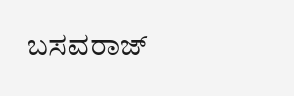ಬಸವರಾಜ್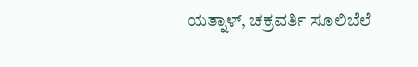ಯತ್ನಾಳ್, ಚಕ್ರವರ್ತಿ ಸೂಲಿಬೆಲೆ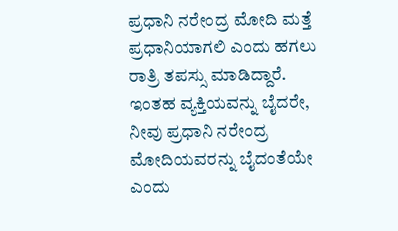ಪ್ರಧಾನಿ ನರೇಂದ್ರ ಮೋದಿ ಮತ್ತೆ ಪ್ರಧಾನಿಯಾಗಲಿ ಎಂದು ಹಗಲು ರಾತ್ರಿ ತಪಸ್ಸು ಮಾಡಿದ್ದಾರೆ. ಇಂತಹ ವ್ಯಕ್ತಿಯವನ್ನು ಬೈದರೇ, ನೀವು ಪ್ರಧಾನಿ ನರೇಂದ್ರ ಮೋದಿಯವರನ್ನು ಬೈದಂತೆಯೇ ಎಂದು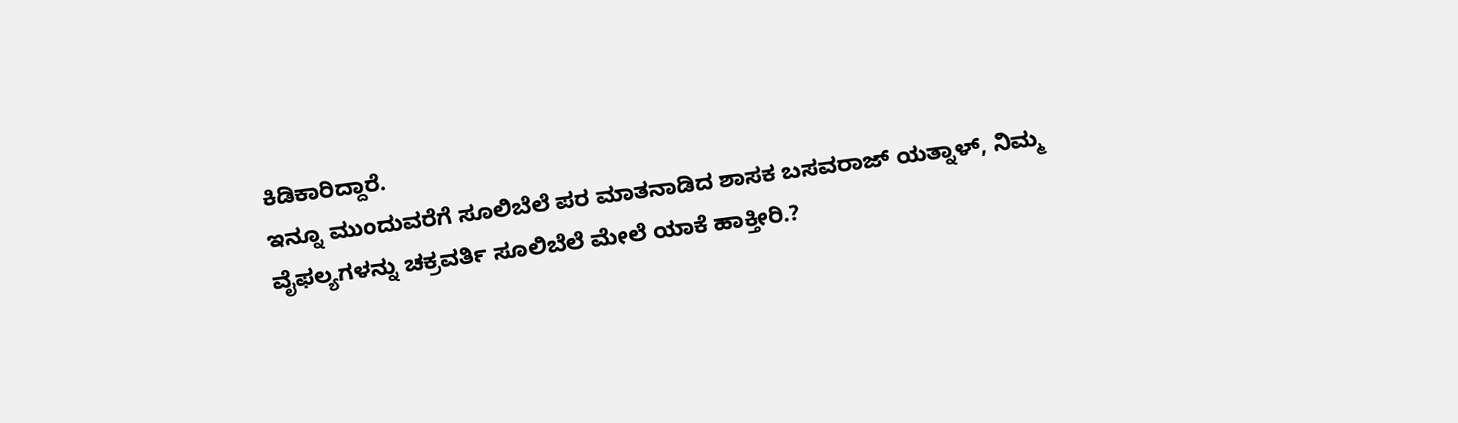ಕಿಡಿಕಾರಿದ್ದಾರೆ.
ಇನ್ನೂ ಮುಂದುವರೆಗೆ ಸೂಲಿಬೆಲೆ ಪರ ಮಾತನಾಡಿದ ಶಾಸಕ ಬಸವರಾಜ್ ಯತ್ನಾಳ್, ನಿಮ್ಮ ವೈಫಲ್ಯಗಳನ್ನು ಚಕ್ರವರ್ತಿ ಸೂಲಿಬೆಲೆ ಮೇಲೆ ಯಾಕೆ ಹಾಕ್ತೀರಿ.?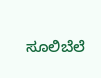ಸೂಲಿಬೆಲೆ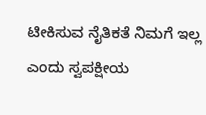ಟೀಕಿಸುವ ನೈತಿಕತೆ ನಿಮಗೆ ಇಲ್ಲ ಎಂದು ಸ್ವಪಕ್ಷೀಯ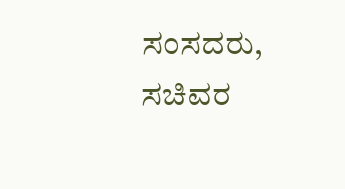ಸಂಸದರು, ಸಚಿವರ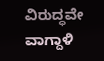ವಿರುದ್ಧವೇ ವಾಗ್ದಾಳಿ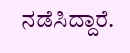ನಡೆಸಿದ್ದಾರೆ.